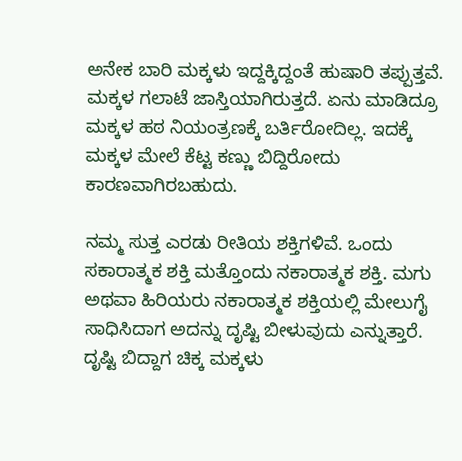ಅನೇಕ ಬಾರಿ ಮಕ್ಕಳು ಇದ್ದಕ್ಕಿದ್ದಂತೆ ಹುಷಾರಿ ತಪ್ಪುತ್ತವೆ. ಮಕ್ಕಳ ಗಲಾಟೆ ಜಾಸ್ತಿಯಾಗಿರುತ್ತದೆ. ಏನು ಮಾಡಿದ್ರೂ ಮಕ್ಕಳ ಹಠ ನಿಯಂತ್ರಣಕ್ಕೆ ಬರ್ತಿರೋದಿಲ್ಲ. ಇದಕ್ಕೆ ಮಕ್ಕಳ ಮೇಲೆ ಕೆಟ್ಟ ಕಣ್ಣು ಬಿದ್ದಿರೋದು ಕಾರಣವಾಗಿರಬಹುದು.

ನಮ್ಮ ಸುತ್ತ ಎರಡು ರೀತಿಯ ಶಕ್ತಿಗಳಿವೆ. ಒಂದು ಸಕಾರಾತ್ಮಕ ಶಕ್ತಿ ಮತ್ತೊಂದು ನಕಾರಾತ್ಮಕ ಶಕ್ತಿ. ಮಗು ಅಥವಾ ಹಿರಿಯರು ನಕಾರಾತ್ಮಕ ಶಕ್ತಿಯಲ್ಲಿ ಮೇಲುಗೈ ಸಾಧಿಸಿದಾಗ ಅದನ್ನು ದೃಷ್ಟಿ ಬೀಳುವುದು ಎನ್ನುತ್ತಾರೆ. ದೃಷ್ಟಿ ಬಿದ್ದಾಗ ಚಿಕ್ಕ ಮಕ್ಕಳು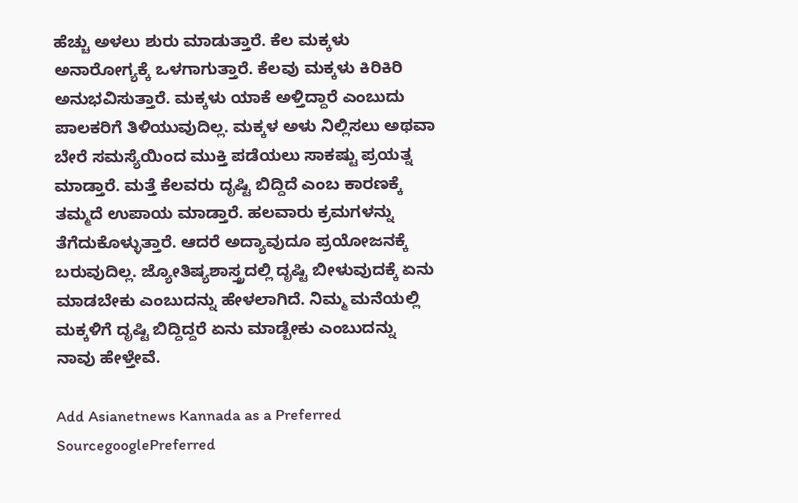ಹೆಚ್ಚು ಅಳಲು ಶುರು ಮಾಡುತ್ತಾರೆ. ಕೆಲ ಮಕ್ಕಳು ಅನಾರೋಗ್ಯಕ್ಕೆ ಒಳಗಾಗುತ್ತಾರೆ. ಕೆಲವು ಮಕ್ಕಳು ಕಿರಿಕಿರಿ ಅನುಭವಿಸುತ್ತಾರೆ. ಮಕ್ಕಳು ಯಾಕೆ ಅಳ್ತಿದ್ದಾರೆ ಎಂಬುದು ಪಾಲಕರಿಗೆ ತಿಳಿಯುವುದಿಲ್ಲ. ಮಕ್ಕಳ ಅಳು ನಿಲ್ಲಿಸಲು ಅಥವಾ ಬೇರೆ ಸಮಸ್ಯೆಯಿಂದ ಮುಕ್ತಿ ಪಡೆಯಲು ಸಾಕಷ್ಟು ಪ್ರಯತ್ನ ಮಾಡ್ತಾರೆ. ಮತ್ತೆ ಕೆಲವರು ದೃಷ್ಟಿ ಬಿದ್ದಿದೆ ಎಂಬ ಕಾರಣಕ್ಕೆ ತಮ್ಮದೆ ಉಪಾಯ ಮಾಡ್ತಾರೆ. ಹಲವಾರು ಕ್ರಮಗಳನ್ನು ತೆಗೆದುಕೊಳ್ಳುತ್ತಾರೆ. ಆದರೆ ಅದ್ಯಾವುದೂ ಪ್ರಯೋಜನಕ್ಕೆ ಬರುವುದಿಲ್ಲ. ಜ್ಯೋತಿಷ್ಯಶಾಸ್ತ್ರದಲ್ಲಿ ದೃಷ್ಟಿ ಬೀಳುವುದಕ್ಕೆ ಏನು ಮಾಡಬೇಕು ಎಂಬುದನ್ನು ಹೇಳಲಾಗಿದೆ. ನಿಮ್ಮ ಮನೆಯಲ್ಲಿ ಮಕ್ಕಳಿಗೆ ದೃಷ್ಟಿ ಬಿದ್ದಿದ್ದರೆ ಏನು ಮಾಡ್ಬೇಕು ಎಂಬುದನ್ನು ನಾವು ಹೇಳ್ತೇವೆ.

Add Asianetnews Kannada as a Preferred SourcegooglePreferred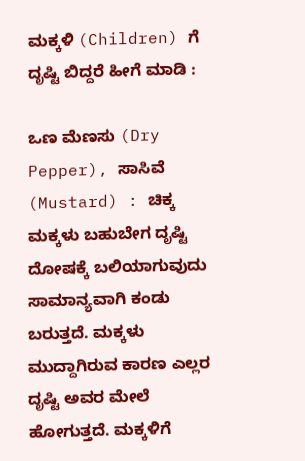ಮಕ್ಕಳಿ (Children) ಗೆ ದೃಷ್ಟಿ ಬಿದ್ದರೆ ಹೀಗೆ ಮಾಡಿ :

ಒಣ ಮೆಣಸು (Dry Pepper), ಸಾಸಿವೆ (Mustard) : ಚಿಕ್ಕ ಮಕ್ಕಳು ಬಹುಬೇಗ ದೃಷ್ಟಿ ದೋಷಕ್ಕೆ ಬಲಿಯಾಗುವುದು ಸಾಮಾನ್ಯವಾಗಿ ಕಂಡು ಬರುತ್ತದೆ. ಮಕ್ಕಳು ಮುದ್ದಾಗಿರುವ ಕಾರಣ ಎಲ್ಲರ ದೃಷ್ಟಿ ಅವರ ಮೇಲೆ ಹೋಗುತ್ತದೆ. ಮಕ್ಕಳಿಗೆ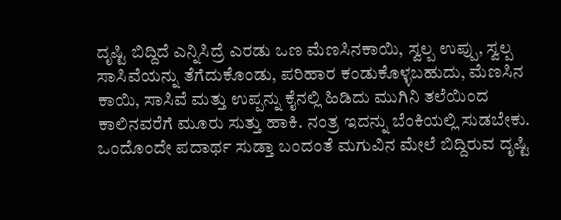ದೃಷ್ಟಿ ಬಿದ್ದಿದೆ ಎನ್ನಿಸಿದ್ರೆ ಎರಡು ಒಣ ಮೆಣಸಿನಕಾಯಿ, ಸ್ವಲ್ಪ ಉಪ್ಪು, ಸ್ವಲ್ಪ ಸಾಸಿವೆಯನ್ನು ತೆಗೆದುಕೊಂಡು, ಪರಿಹಾರ ಕಂಡುಕೊಳ್ಳಬಹುದು, ಮೆಣಸಿನ ಕಾಯಿ, ಸಾಸಿವೆ ಮತ್ತು ಉಪ್ಪನ್ನು ಕೈನಲ್ಲಿ ಹಿಡಿದು ಮುಗಿನಿ ತಲೆಯಿಂದ ಕಾಲಿನವರೆಗೆ ಮೂರು ಸುತ್ತು ಹಾಕಿ. ನಂತ್ರ ಇದನ್ನು ಬೆಂಕಿಯಲ್ಲಿ ಸುಡಬೇಕು. ಒಂದೊಂದೇ ಪದಾರ್ಥ ಸುಡ್ತಾ ಬಂದಂತೆ ಮಗುವಿನ ಮೇಲೆ ಬಿದ್ದಿರುವ ದೃಷ್ಟಿ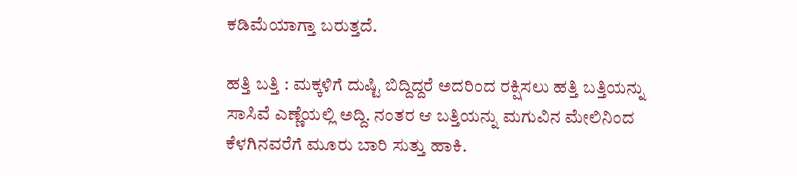ಕಡಿಮೆಯಾಗ್ತಾ ಬರುತ್ತದೆ.

ಹತ್ತಿ ಬತ್ತಿ : ಮಕ್ಕಳಿಗೆ ದುಷ್ಟಿ ಬಿದ್ದಿದ್ದರೆ ಅದರಿಂದ ರಕ್ಷಿಸಲು ಹತ್ತಿ ಬತ್ತಿಯನ್ನು ಸಾಸಿವೆ ಎಣ್ಣೆಯಲ್ಲಿ ಅದ್ದಿ. ನಂತರ ಆ ಬತ್ತಿಯನ್ನು ಮಗುವಿನ ಮೇಲಿನಿಂದ ಕೆಳಗಿನವರೆಗೆ ಮೂರು ಬಾರಿ ಸುತ್ತು ಹಾಕಿ.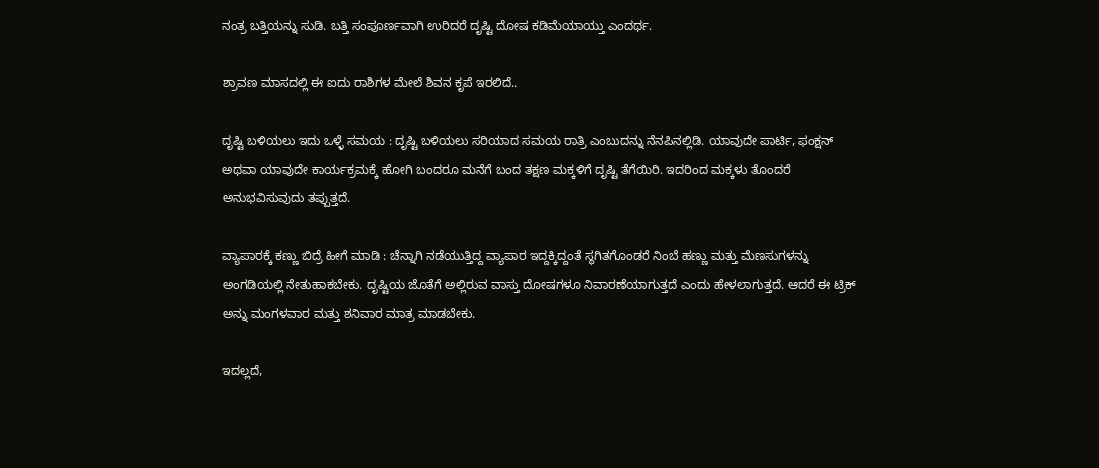ನಂತ್ರ ಬತ್ತಿಯನ್ನು ಸುಡಿ. ಬತ್ತಿ ಸಂಪೂರ್ಣವಾಗಿ ಉರಿದರೆ ದೃಷ್ಟಿ ದೋಷ ಕಡಿಮೆಯಾಯ್ತು ಎಂದರ್ಥ.

ಶ್ರಾವಣ ಮಾಸದಲ್ಲಿ ಈ ಐದು ರಾಶಿಗಳ ಮೇಲೆ ಶಿವನ ಕೃಪೆ ಇರಲಿದೆ..

ದೃಷ್ಟಿ ಬಳಿಯಲು ಇದು ಒಳ್ಳೆ ಸಮಯ : ದೃಷ್ಟಿ ಬಳಿಯಲು ಸರಿಯಾದ ಸಮಯ ರಾತ್ರಿ ಎಂಬುದನ್ನು ನೆನಪಿನಲ್ಲಿಡಿ. ಯಾವುದೇ ಪಾರ್ಟಿ, ಫಂಕ್ಷನ್ ಅಥವಾ ಯಾವುದೇ ಕಾರ್ಯಕ್ರಮಕ್ಕೆ ಹೋಗಿ ಬಂದರೂ ಮನೆಗೆ ಬಂದ ತಕ್ಷಣ ಮಕ್ಕಳಿಗೆ ದೃಷ್ಟಿ ತೆಗೆಯಿರಿ. ಇದರಿಂದ ಮಕ್ಕಳು ತೊಂದರೆ ಅನುಭವಿಸುವುದು ತಪ್ಪುತ್ತದೆ.

ವ್ಯಾಪಾರಕ್ಕೆ ಕಣ್ಣು ಬಿದ್ರೆ ಹೀಗೆ ಮಾಡಿ : ಚೆನ್ನಾಗಿ ನಡೆಯುತ್ತಿದ್ದ ವ್ಯಾಪಾರ ಇದ್ದಕ್ಕಿದ್ದಂತೆ ಸ್ಥಗಿತಗೊಂಡರೆ ನಿಂಬೆ ಹಣ್ಣು ಮತ್ತು ಮೆಣಸುಗಳನ್ನು ಅಂಗಡಿಯಲ್ಲಿ ನೇತುಹಾಕಬೇಕು. ದೃಷ್ಟಿಯ ಜೊತೆಗೆ ಅಲ್ಲಿರುವ ವಾಸ್ತು ದೋಷಗಳೂ ನಿವಾರಣೆಯಾಗುತ್ತದೆ ಎಂದು ಹೇಳಲಾಗುತ್ತದೆ. ಆದರೆ ಈ ಟ್ರಿಕ್ ಅನ್ನು ಮಂಗಳವಾರ ಮತ್ತು ಶನಿವಾರ ಮಾತ್ರ ಮಾಡಬೇಕು.

ಇದಲ್ಲದೆ,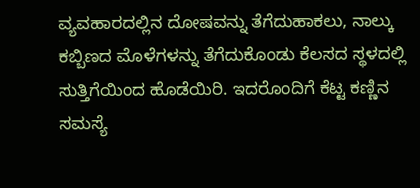ವ್ಯವಹಾರದಲ್ಲಿನ ದೋಷವನ್ನು ತೆಗೆದುಹಾಕಲು, ನಾಲ್ಕು ಕಬ್ಬಿಣದ ಮೊಳೆಗಳನ್ನು ತೆಗೆದುಕೊಂಡು ಕೆಲಸದ ಸ್ಥಳದಲ್ಲಿ ಸುತ್ತಿಗೆಯಿಂದ ಹೊಡೆಯಿರಿ. ಇದರೊಂದಿಗೆ ಕೆಟ್ಟ ಕಣ್ಣಿನ ಸಮಸ್ಯೆ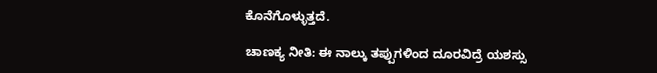ಕೊನೆಗೊಳ್ಳುತ್ತದೆ.

ಚಾಣಕ್ಯ ನೀತಿ: ಈ ನಾಲ್ಕು ತಪ್ಪುಗಳಿಂದ ದೂರವಿದ್ರೆ ಯಶಸ್ಸು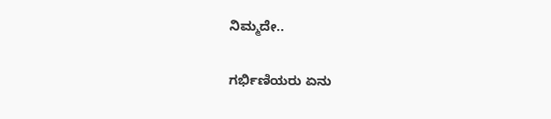ನಿಮ್ಮದೇ..

ಗರ್ಭಿಣಿಯರು ಏನು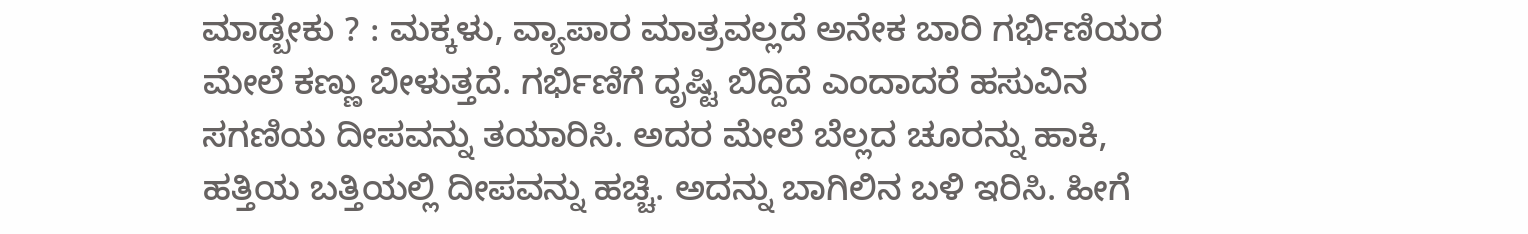ಮಾಡ್ಬೇಕು ? : ಮಕ್ಕಳು, ವ್ಯಾಪಾರ ಮಾತ್ರವಲ್ಲದೆ ಅನೇಕ ಬಾರಿ ಗರ್ಭಿಣಿಯರ ಮೇಲೆ ಕಣ್ಣು ಬೀಳುತ್ತದೆ. ಗರ್ಭಿಣಿಗೆ ದೃಷ್ಟಿ ಬಿದ್ದಿದೆ ಎಂದಾದರೆ ಹಸುವಿನ ಸಗಣಿಯ ದೀಪವನ್ನು ತಯಾರಿಸಿ. ಅದರ ಮೇಲೆ ಬೆಲ್ಲದ ಚೂರನ್ನು ಹಾಕಿ, ಹತ್ತಿಯ ಬತ್ತಿಯಲ್ಲಿ ದೀಪವನ್ನು ಹಚ್ಚಿ. ಅದನ್ನು ಬಾಗಿಲಿನ ಬಳಿ ಇರಿಸಿ. ಹೀಗೆ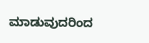ಮಾಡುವುದರಿಂದ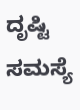ದೃಷ್ಟಿ ಸಮಸ್ಯೆ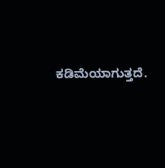ಕಡಿಮೆಯಾಗುತ್ತದೆ.